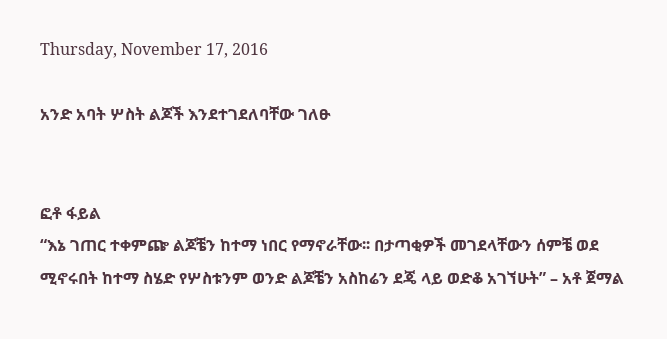Thursday, November 17, 2016

አንድ አባት ሦስት ልጆች እንደተገደለባቸው ገለፁ


ፎቶ ፋይል
“እኔ ገጠር ተቀምጬ ልጆቼን ከተማ ነበር የማኖራቸው፡፡ በታጣቂዎች መገደላቸውን ሰምቼ ወደ ሚኖሩበት ከተማ ስሄድ የሦስቱንም ወንድ ልጆቼን አስከሬን ደጄ ላይ ወድቆ አገኘሁት” – አቶ ጀማል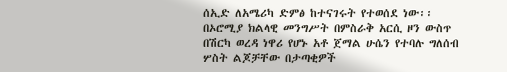ሰኢድ ለአሜሪካ ድምፅ ከተናገሩት የተወሰደ ነው፡፡
በኦሮሚያ ክልላዊ መንግሥት በምስራቅ አርሲ ዞን ውስጥ በሽርካ ወረዳ ነዋሪ የሆኑ አቶ ጀማል ሁሴን የተባሉ ግለሰብ ሦስት ልጆቻቸው በታጣቂዎች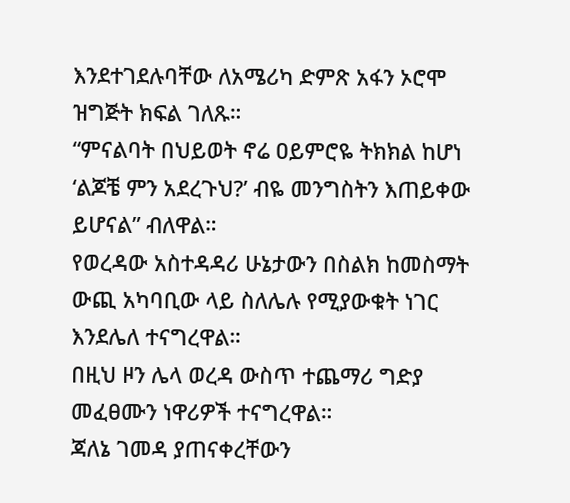እንደተገደሉባቸው ለአሜሪካ ድምጽ አፋን ኦሮሞ ዝግጅት ክፍል ገለጹ።
“ምናልባት በህይወት ኖሬ ዐይምሮዬ ትክክል ከሆነ ‘ልጆቼ ምን አደረጉህ?’ ብዬ መንግስትን እጠይቀው ይሆናል” ብለዋል።
የወረዳው አስተዳዳሪ ሁኔታውን በስልክ ከመስማት ውጪ አካባቢው ላይ ስለሌሉ የሚያውቁት ነገር እንደሌለ ተናግረዋል።
በዚህ ዞን ሌላ ወረዳ ውስጥ ተጨማሪ ግድያ መፈፀሙን ነዋሪዎች ተናግረዋል።
ጃለኔ ገመዳ ያጠናቀረቸውን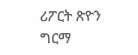ሪፖርት ጽዮን ግርማ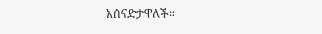አሰናድታዋለች።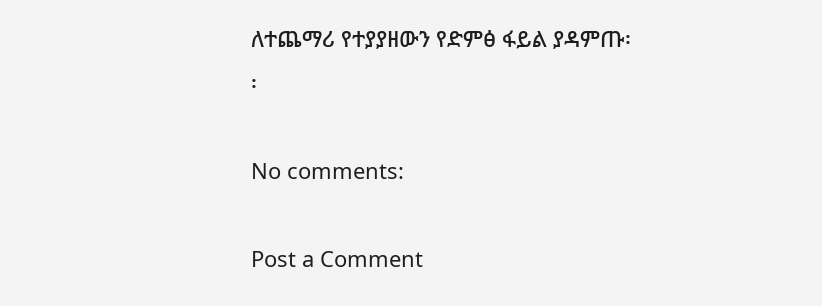ለተጨማሪ የተያያዘውን የድምፅ ፋይል ያዳምጡ፡፡

No comments:

Post a Comment